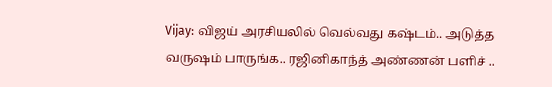Vijay: விஜய் அரசியலில் வெல்வது கஷ்டம்.. அடுத்த வருஷம் பாருங்க.. ரஜினிகாந்த் அண்ணன் பளிச் ..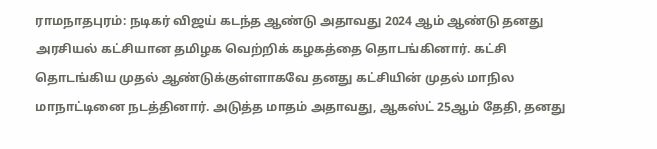ராமநாதபுரம்: நடிகர் விஜய் கடந்த ஆண்டு அதாவது 2024 ஆம் ஆண்டு தனது அரசியல் கட்சியான தமிழக வெற்றிக் கழகத்தை தொடங்கினார். கட்சி தொடங்கிய முதல் ஆண்டுக்குள்ளாகவே தனது கட்சியின் முதல் மாநில மாநாட்டினை நடத்தினார். அடுத்த மாதம் அதாவது, ஆகஸ்ட் 25ஆம் தேதி, தனது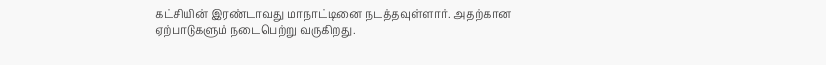கட்சியின் இரண்டாவது மாநாட்டினை நடத்தவுள்ளார். அதற்கான ஏற்பாடுகளும் நடைபெற்று வருகிறது.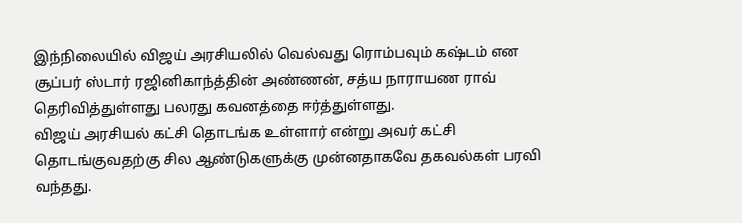இந்நிலையில் விஜய் அரசியலில் வெல்வது ரொம்பவும் கஷ்டம் என சூப்பர் ஸ்டார் ரஜினிகாந்த்தின் அண்ணன், சத்ய நாராயண ராவ் தெரிவித்துள்ளது பலரது கவனத்தை ஈர்த்துள்ளது.
விஜய் அரசியல் கட்சி தொடங்க உள்ளார் என்று அவர் கட்சி தொடங்குவதற்கு சில ஆண்டுகளுக்கு முன்னதாகவே தகவல்கள் பரவி வந்தது.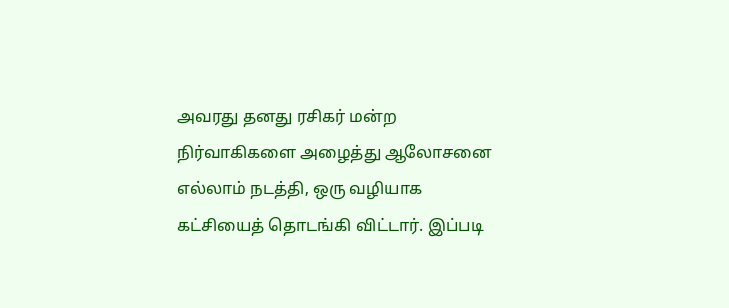அவரது தனது ரசிகர் மன்ற நிர்வாகிகளை அழைத்து ஆலோசனை எல்லாம் நடத்தி, ஒரு வழியாக கட்சியைத் தொடங்கி விட்டார். இப்படி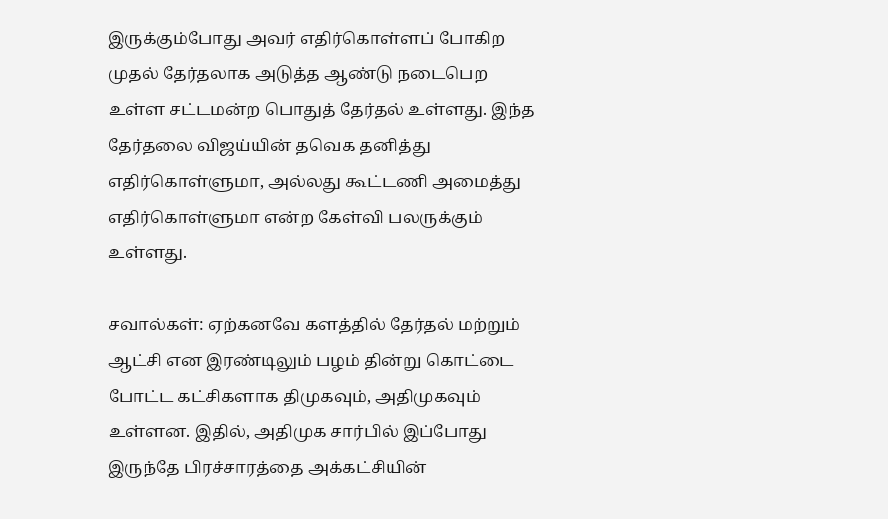இருக்கும்போது அவர் எதிர்கொள்ளப் போகிற முதல் தேர்தலாக அடுத்த ஆண்டு நடைபெற உள்ள சட்டமன்ற பொதுத் தேர்தல் உள்ளது. இந்த தேர்தலை விஜய்யின் தவெக தனித்து எதிர்கொள்ளுமா, அல்லது கூட்டணி அமைத்து எதிர்கொள்ளுமா என்ற கேள்வி பலருக்கும் உள்ளது.

சவால்கள்: ஏற்கனவே களத்தில் தேர்தல் மற்றும் ஆட்சி என இரண்டிலும் பழம் தின்று கொட்டை போட்ட கட்சிகளாக திமுகவும், அதிமுகவும் உள்ளன. இதில், அதிமுக சார்பில் இப்போது இருந்தே பிரச்சாரத்தை அக்கட்சியின்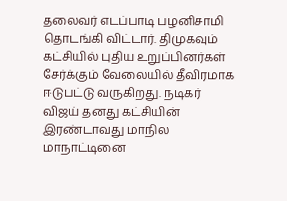தலைவர் எடப்பாடி பழனிசாமி தொடங்கி விட்டார். திமுகவும் கட்சியில் புதிய உறுப்பினர்கள் சேர்க்கும் வேலையில் தீவிரமாக ஈடுபட்டு வருகிறது. நடிகர் விஜய் தனது கட்சியின் இரண்டாவது மாநில மாநாட்டினை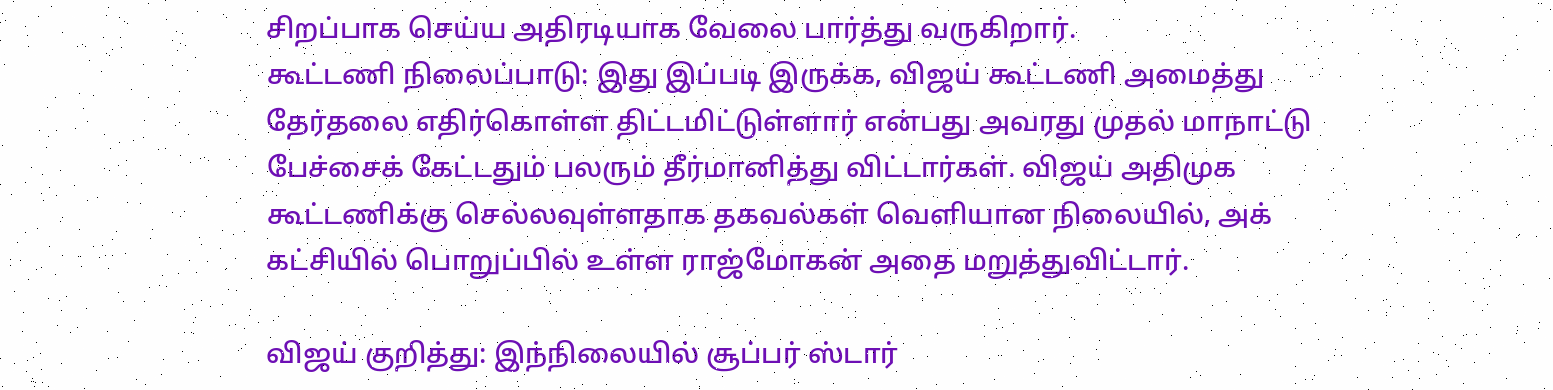சிறப்பாக செய்ய அதிரடியாக வேலை பார்த்து வருகிறார்.
கூட்டணி நிலைப்பாடு: இது இப்படி இருக்க, விஜய் கூட்டணி அமைத்து தேர்தலை எதிர்கொள்ள திட்டமிட்டுள்ளார் என்பது அவரது முதல் மாநாட்டு பேச்சைக் கேட்டதும் பலரும் தீர்மானித்து விட்டார்கள். விஜய் அதிமுக கூட்டணிக்கு செல்லவுள்ளதாக தகவல்கள் வெளியான நிலையில், அக் கட்சியில் பொறுப்பில் உள்ள ராஜ்மோகன் அதை மறுத்துவிட்டார்.

விஜய் குறித்து: இந்நிலையில் சூப்பர் ஸ்டார்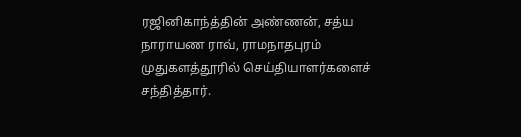ரஜினிகாந்த்தின் அண்ணன், சத்ய நாராயண ராவ், ராமநாதபுரம் முதுகளத்தூரில் செய்தியாளர்களைச் சந்தித்தார்.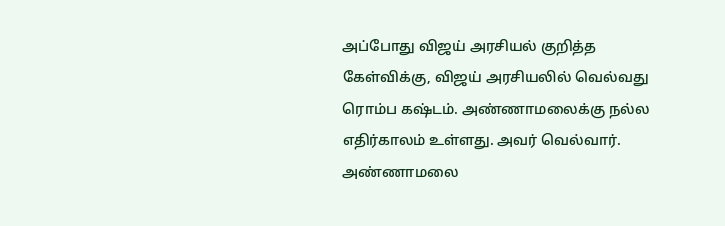அப்போது விஜய் அரசியல் குறித்த கேள்விக்கு, விஜய் அரசியலில் வெல்வது ரொம்ப கஷ்டம். அண்ணாமலைக்கு நல்ல எதிர்காலம் உள்ளது. அவர் வெல்வார். அண்ணாமலை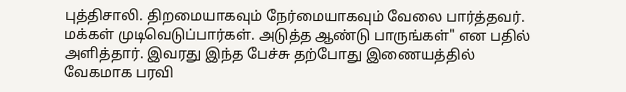புத்திசாலி. திறமையாகவும் நேர்மையாகவும் வேலை பார்த்தவர். மக்கள் முடிவெடுப்பார்கள். அடுத்த ஆண்டு பாருங்கள்" என பதில் அளித்தார். இவரது இந்த பேச்சு தற்போது இணையத்தில் வேகமாக பரவி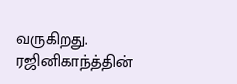வருகிறது. ரஜினிகாந்த்தின்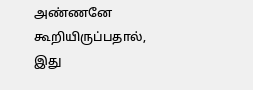அண்ணனே கூறியிருப்பதால், இது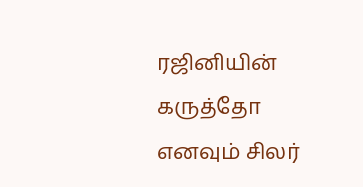ரஜினியின் கருத்தோ எனவும் சிலர்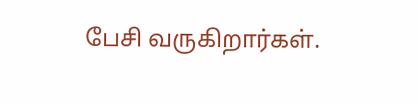பேசி வருகிறார்கள்.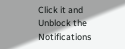Click it and Unblock the Notifications